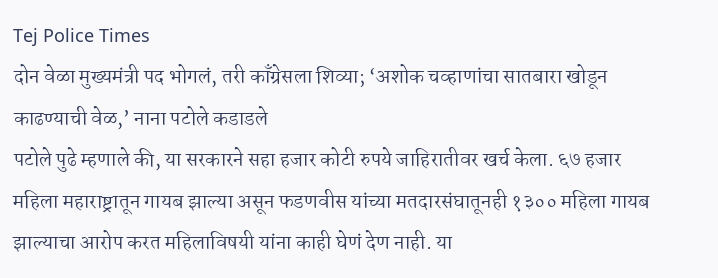Tej Police Times
दोन वेळा मुख्यमंत्री पद भोगलं, तरी काँग्रेसला शिव्या; ‘अशोक चव्हाणांचा सातबारा खोडून काढण्याची वेळ,’ नाना पटोले कडाडले
पटोले पुढे म्हणाले की, या सरकारने सहा हजार कोटी रुपये जाहिरातीवर खर्च केला. ६७ हजार महिला महाराष्ट्रातून गायब झाल्या असून फडणवीस यांच्या मतदारसंघातूनही १३०० महिला गायब झाल्याचा आरोप करत महिलाविषयी यांना काही घेणं देण नाही. या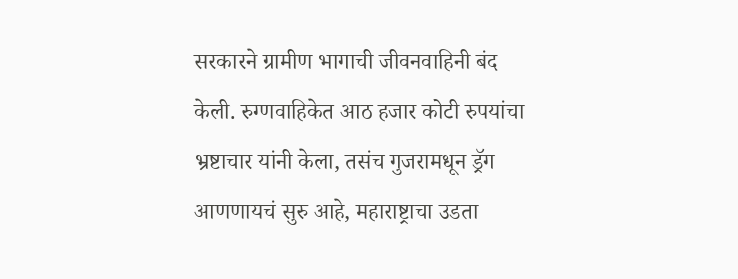सरकारने ग्रामीण भागाची जीवनवाहिनी बंद केली. रुग्णवाहिकेत आठ हजार कोटी रुपयांचा भ्रष्टाचार यांनी केला, तसंच गुजरामधून ड्रॅग आणणायचं सुरु आहे, महाराष्ट्राचा उडता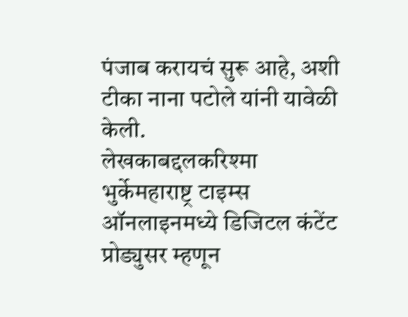पंजाब करायचं सुरू आहे, अशी टीका नाना पटोले यांनी यावेळी केली.
लेखकाबद्दलकरिश्मा भुर्केमहाराष्ट्र टाइम्स ऑनलाइनमध्ये डिजिटल कंटेंट प्रोड्युसर म्हणून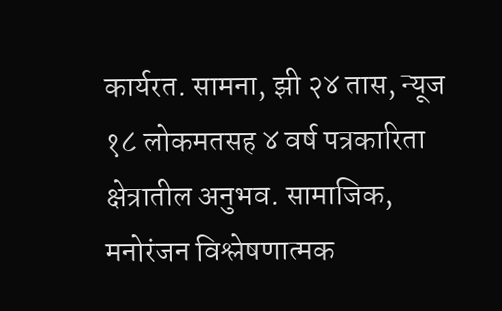कार्यरत. सामना, झी २४ तास, न्यूज १८ लोकमतसह ४ वर्ष पत्रकारिता क्षेत्रातील अनुभव. सामाजिक, मनोरंजन विश्लेषणात्मक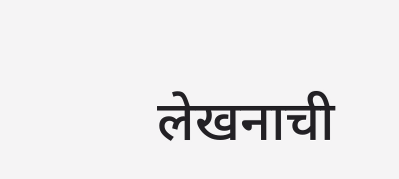लेखनाची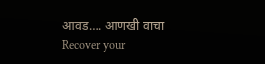आवड…. आणखी वाचा
Recover your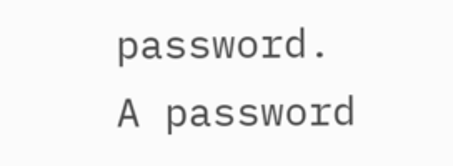password.
A password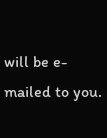will be e-mailed to you.